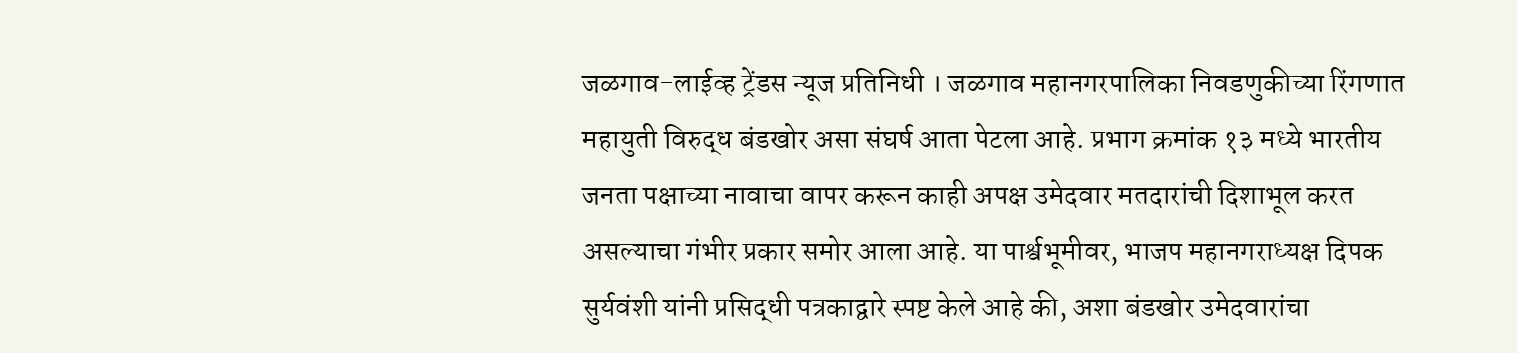जळगाव-लाईव्ह ट्रेंडस न्यूज प्रतिनिधी । जळगाव महानगरपालिका निवडणुकीच्या रिंगणात महायुती विरुद्ध बंडखोर असा संघर्ष आता पेटला आहे. प्रभाग क्रमांक १३ मध्ये भारतीय जनता पक्षाच्या नावाचा वापर करून काही अपक्ष उमेदवार मतदारांची दिशाभूल करत असल्याचा गंभीर प्रकार समोर आला आहे. या पार्श्वभूमीवर, भाजप महानगराध्यक्ष दिपक सुर्यवंशी यांनी प्रसिद्धी पत्रकाद्वारे स्पष्ट केले आहे की, अशा बंडखोर उमेदवारांचा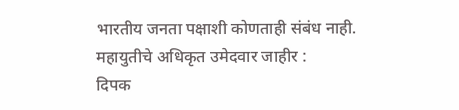भारतीय जनता पक्षाशी कोणताही संबंध नाही.
महायुतीचे अधिकृत उमेदवार जाहीर :
दिपक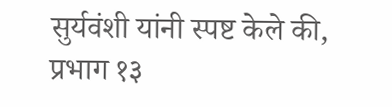सुर्यवंशी यांनी स्पष्ट केले की, प्रभाग १३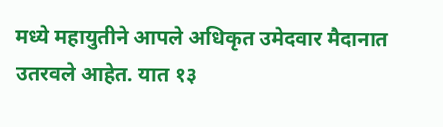मध्ये महायुतीने आपले अधिकृत उमेदवार मैदानात उतरवले आहेत. यात १३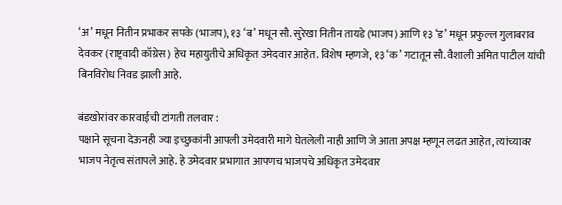‘अ’ मधून नितीन प्रभाकर सपके (भाजप), १३ ‘ब’ मधून सौ. सुरेखा नितीन तायडे (भाजप) आणि १३ ‘ड’ मधून प्रफुल्ल गुलाबराव देवकर (राष्ट्रवादी काँग्रेस) हेच महायुतीचे अधिकृत उमेदवार आहेत. विशेष म्हणजे, १३ ‘क’ गटातून सौ. वैशाली अमित पाटील यांची बिनविरोध निवड झाली आहे.

बंडखोरांवर कारवाईची टांगती तलवार :
पक्षाने सूचना देऊनही ज्या इच्छुकांनी आपली उमेदवारी मागे घेतलेली नाही आणि जे आता अपक्ष म्हणून लढत आहेत, त्यांच्यावर भाजप नेतृत्व संतापले आहे. हे उमेदवार प्रभागात आपणच भाजपचे अधिकृत उमेदवार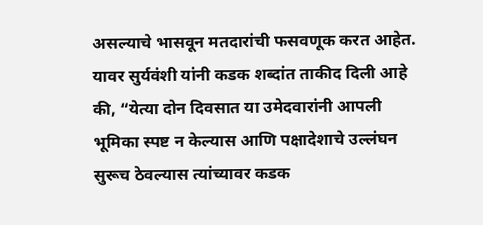असल्याचे भासवून मतदारांची फसवणूक करत आहेत. यावर सुर्यवंशी यांनी कडक शब्दांत ताकीद दिली आहे की, “येत्या दोन दिवसात या उमेदवारांनी आपली भूमिका स्पष्ट न केल्यास आणि पक्षादेशाचे उल्लंघन सुरूच ठेवल्यास त्यांच्यावर कडक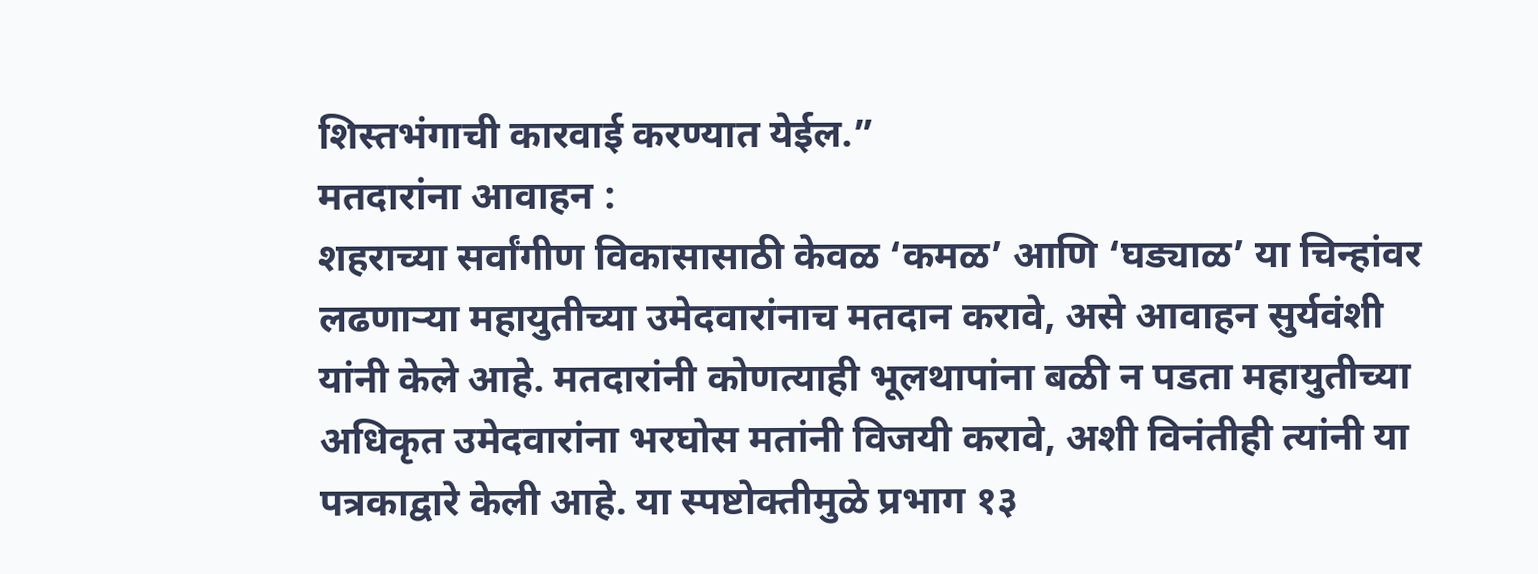शिस्तभंगाची कारवाई करण्यात येईल.”
मतदारांना आवाहन :
शहराच्या सर्वांगीण विकासासाठी केवळ ‘कमळ’ आणि ‘घड्याळ’ या चिन्हांवर लढणाऱ्या महायुतीच्या उमेदवारांनाच मतदान करावे, असे आवाहन सुर्यवंशी यांनी केले आहे. मतदारांनी कोणत्याही भूलथापांना बळी न पडता महायुतीच्या अधिकृत उमेदवारांना भरघोस मतांनी विजयी करावे, अशी विनंतीही त्यांनी या पत्रकाद्वारे केली आहे. या स्पष्टोक्तीमुळे प्रभाग १३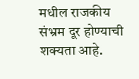मधील राजकीय संभ्रम दूर होण्याची शक्यता आहे.